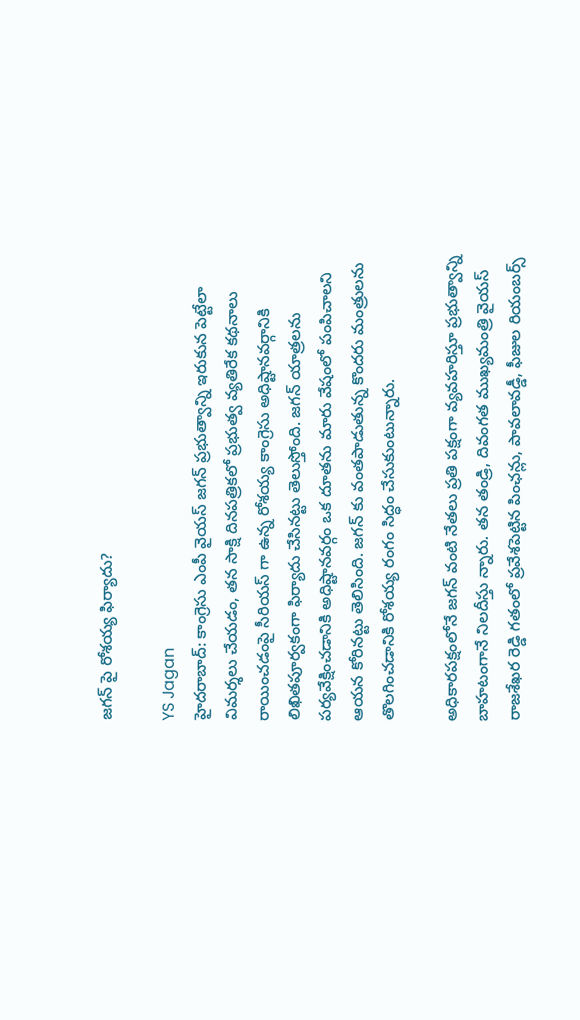జగన్ పై రోశయ్య ఫిర్యాదు?

YS Jagan
హైదరాబాద్: కాంగ్రెసు ఎంపీ వైయస్ జగన్ ప్రభుత్వాన్ని ఇరుకున పెట్టేలా విమర్శలు చేయడం, తన సాక్షి దినపత్రికలో ప్రభుత్వ వ్యతిరేక కథనాలు రాయించడంపై సీరియస్ గా ఉన్న రోశయ్య కాంగ్రెసు అధిష్టానవర్గానికి లిఖితపూర్వకంగా ఫిర్యాదు చేసినట్టు తెలుస్తోంది. జగన్ యాత్రలను పర్యవేక్షించడానికి అధిష్టానవర్గం ఒక దూతను మారు వేషంలో పంపిచాలని ఆయన కోరినట్టు తెలిసింది. జగన్ కు వంతపాడుతున్న కొందరు మంత్రులను తొలగించడానికి రోశయ్య రంగం సిద్ధం చేసుకుంటున్నారు.

అధికారపక్షంలోనే జగన్‌ వంటి నేతలు ప్రతి పక్షంగా వ్యవహరిస్తూ ప్రభుత్వాన్ని బాహటంగానే నిలదీస్తు న్నారు. తన తండ్రి, దివంగత ముఖ్యమంత్రి వైయస్‌ రాజశేఖర‌ రెడ్డి గతంలో ప్రవేశపెట్టిన పింఛన్లు, పావలావడ్డీ, ఫీజుల రియంబర్స్‌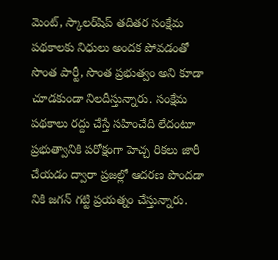మెంట్‌, స్కాలర్‌షిప్‌ తదితర సంక్షేమ పథకాలకు నిధులు అందక పోవడంతో సొంత పార్టీ, సొంత ప్రభుత్వం అని కూడా చూడకుండా నిలదీస్తున్నారు. సంక్షేమ పథకాలు రద్దు చేస్తే సహించేది లేదంటూ ప్రభుత్వానికి పరోక్షంగా హెచ్చ రికలు జారీ చేయడం ద్వారా ప్రజల్లో ఆదరణ పొందడా నికి జగన్‌ గట్టి ప్రయత్నం చేస్తున్నారు.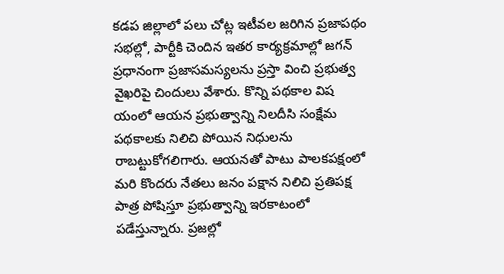కడప జిల్లాలో పలు చోట్ల ఇటీవల జరిగిన ప్రజాపథం సభల్లో, పార్టీకి చెందిన ఇతర కార్యక్రమాల్లో జగన్‌ ప్రధానంగా ప్రజాసమస్యలను ప్రస్తా వించి ప్రభుత్వ వైఖరిపై చిందులు వేశారు. కొన్ని పథకాల విష యంలో ఆయన ప్రభుత్వాన్ని నిలదీసి సంక్షేమ పథకాలకు నిలిచి పోయిన నిధులను రాబట్టుకోగలిగారు. ఆయనతో పాటు పాలకపక్షంలో మరి కొందరు నేతలు జనం పక్షాన నిలిచి ప్రతిపక్ష పాత్ర పోషిస్తూ ప్రభుత్వాన్ని ఇరకాటంలో పడేస్తున్నారు. ప్రజల్లో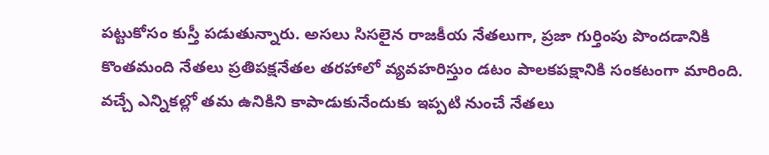పట్టుకోసం కుస్తీ పడుతున్నారు. అసలు సిసలైన రాజకీయ నేతలుగా, ప్రజా గుర్తింపు పొందడానికి కొంతమంది నేతలు ప్రతిపక్షనేతల తరహాలో వ్యవహరిస్తుం డటం పాలకపక్షానికి సంకటంగా మారింది. వచ్చే ఎన్నికల్లో తమ ఉనికిని కాపాడుకునేందుకు ఇప్పటి నుంచే నేతలు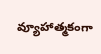వ్యూహాత్మకంగా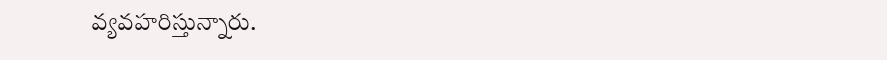వ్యవహరిస్తున్నారు.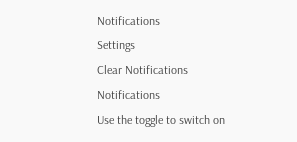Notifications
Settings
Clear Notifications
Notifications
Use the toggle to switch on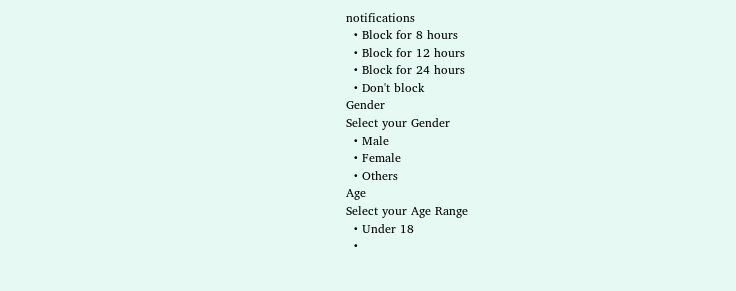notifications
  • Block for 8 hours
  • Block for 12 hours
  • Block for 24 hours
  • Don't block
Gender
Select your Gender
  • Male
  • Female
  • Others
Age
Select your Age Range
  • Under 18
  •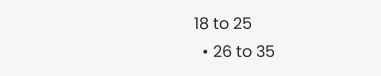18 to 25
  • 26 to 35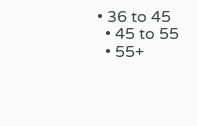• 36 to 45
  • 45 to 55
  • 55+